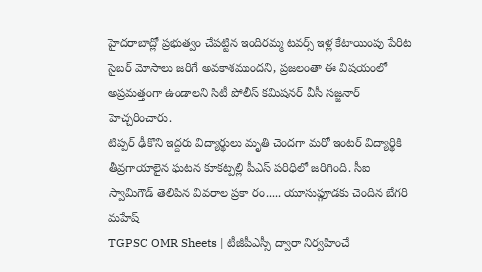హైదరాబాద్లో ప్రభుత్వం చేపట్టిన ఇందిరమ్మ టవర్స్ ఇళ్ల కేటాయింపు పేరిట సైబర్ మోసాలు జరిగే అవకాశముందని, ప్రజలంతా ఈ విషయంలో అప్రమత్తంగా ఉండాలని సిటీ పోలీస్ కమిషనర్ వీసీ సజ్జనార్ హెచ్చరించారు.
టిప్పర్ ఢీకొని ఇద్దరు విద్యార్థులు మృతి చెందగా మరో ఇంటర్ విద్యార్థికి తీవ్రగాయాలైన ఘటన కూకట్పల్లి పీఎస్ పరిధిలో జరిగింది. సీఐ స్వామిగౌడ్ తెలిపిన వివరాల ప్రకా రం..... యూసుఫ్గూడకు చెందిన బేగరి మహేష్
TGPSC OMR Sheets | టీజీపీఎస్సీ ద్వారా నిర్వహించే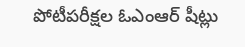పోటీపరీక్షల ఓఎంఆర్ షీట్లు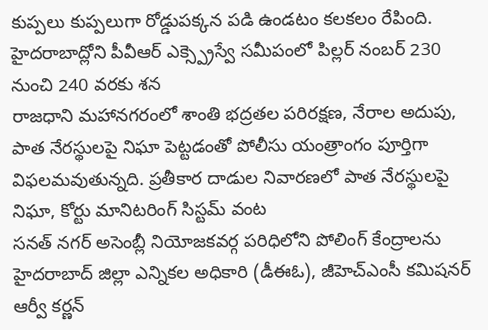కుప్పలు కుప్పలుగా రోడ్డుపక్కన పడి ఉండటం కలకలం రేపింది. హైదరాబాద్లోని పీవీఆర్ ఎక్స్ప్రెస్వే సమీపంలో పిల్లర్ నంబర్ 230 నుంచి 240 వరకు శన
రాజధాని మహానగరంలో శాంతి భద్రతల పరిరక్షణ, నేరాల అదుపు, పాత నేరస్థులపై నిఘా పెట్టడంతో పోలీసు యంత్రాంగం పూర్తిగా విఫలమవుతున్నది. ప్రతీకార దాడుల నివారణలో పాత నేరస్థులపై నిఘా, కోర్టు మానిటరింగ్ సిస్టమ్ వంట
సనత్ నగర్ అసెంబ్లీ నియోజకవర్గ పరిధిలోని పోలింగ్ కేంద్రాలను హైదరాబాద్ జిల్లా ఎన్నికల అధికారి (డీఈఓ), జీహెచ్ఎంసీ కమిషనర్ ఆర్వీ కర్ణన్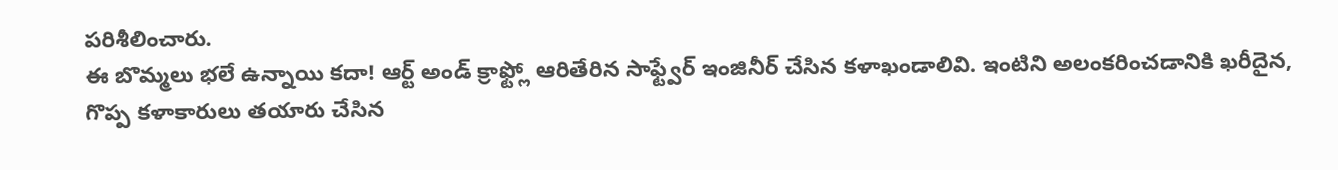పరిశీలించారు.
ఈ బొమ్మలు భలే ఉన్నాయి కదా! ఆర్ట్ అండ్ క్రాఫ్ట్లో ఆరితేరిన సాఫ్ట్వేర్ ఇంజినీర్ చేసిన కళాఖండాలివి. ఇంటిని అలంకరించడానికి ఖరీదైన, గొప్ప కళాకారులు తయారు చేసిన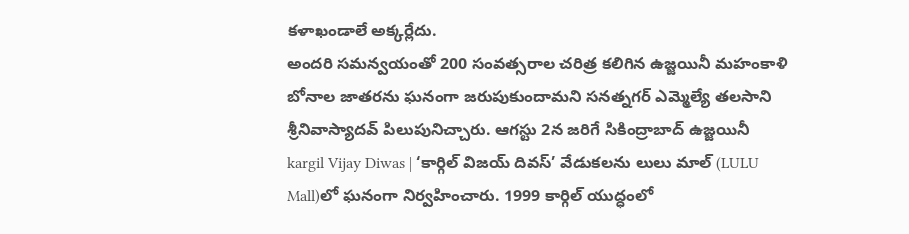కళాఖండాలే అక్కర్లేదు.
అందరి సమన్వయంతో 200 సంవత్సరాల చరిత్ర కలిగిన ఉజ్జయినీ మహంకాళి బోనాల జాతరను ఘనంగా జరుపుకుందామని సనత్నగర్ ఎమ్మెల్యే తలసాని శ్రీనివాస్యాదవ్ పిలుపునిచ్చారు. ఆగస్టు 2న జరిగే సికింద్రాబాద్ ఉజ్జయినీ
kargil Vijay Diwas | ‘కార్గిల్ విజయ్ దివస్’ వేడుకలను లులు మాల్ (LULU Mall)లో ఘనంగా నిర్వహించారు. 1999 కార్గిల్ యుద్ధంలో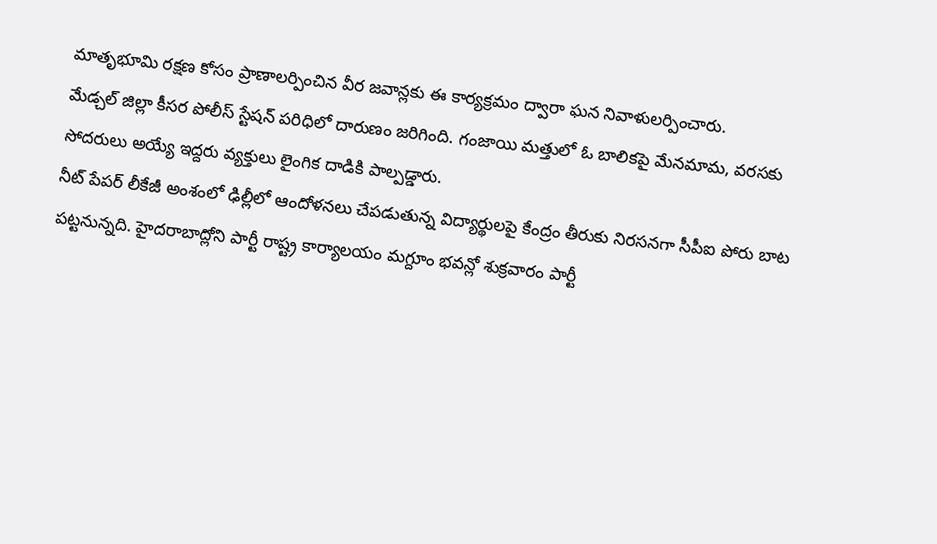మాతృభూమి రక్షణ కోసం ప్రాణాలర్పించిన వీర జవాన్లకు ఈ కార్యక్రమం ద్వారా ఘన నివాళులర్పించారు.
మేడ్చల్ జిల్లా కీసర పోలీస్ స్టేషన్ పరిధిలో దారుణం జరిగింది. గంజాయి మత్తులో ఓ బాలికపై మేనమామ, వరసకు సోదరులు అయ్యే ఇద్దరు వ్యక్తులు లైంగిక దాడికి పాల్పడ్డారు.
నీట్ పేపర్ లీకేజీ అంశంలో ఢిల్లీలో ఆందోళనలు చేపడుతున్న విద్యార్థులపై కేంద్రం తీరుకు నిరసనగా సీపీఐ పోరు బాట పట్టనున్నది. హైదరాబాద్లోని పార్టీ రాష్ట్ర కార్యాలయం మగ్దూం భవన్లో శుక్రవారం పార్టీ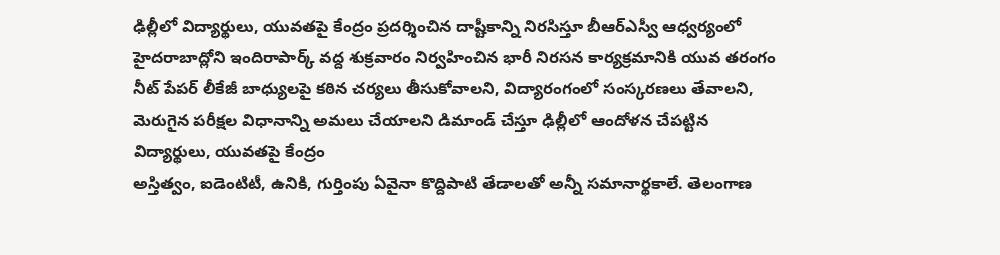ఢిల్లీలో విద్యార్థులు, యువతపై కేంద్రం ప్రదర్శించిన దాష్టీకాన్ని నిరసిస్తూ బీఆర్ఎస్వీ ఆధ్వర్యంలో హైదరాబాద్లోని ఇందిరాపార్క్ వద్ద శుక్రవారం నిర్వహించిన భారీ నిరసన కార్యక్రమానికి యువ తరంగం
నీట్ పేపర్ లీకేజీ బాధ్యులపై కఠిన చర్యలు తీసుకోవాలని, విద్యారంగంలో సంస్కరణలు తేవాలని, మెరుగైన పరీక్షల విధానాన్ని అమలు చేయాలని డిమాండ్ చేస్తూ ఢిల్లీలో ఆందోళన చేపట్టిన విద్యార్థులు, యువతపై కేంద్రం
అస్తిత్వం, ఐడెంటిటీ, ఉనికి, గుర్తింపు ఏవైనా కొద్దిపాటి తేడాలతో అన్నీ సమానార్థకాలే. తెలంగాణ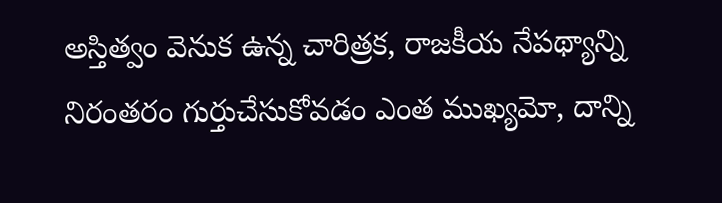అస్తిత్వం వెనుక ఉన్న చారిత్రక, రాజకీయ నేపథ్యాన్ని నిరంతరం గుర్తుచేసుకోవడం ఎంత ముఖ్యమో, దాన్ని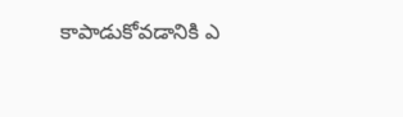కాపాడుకోవడానికి ఎ